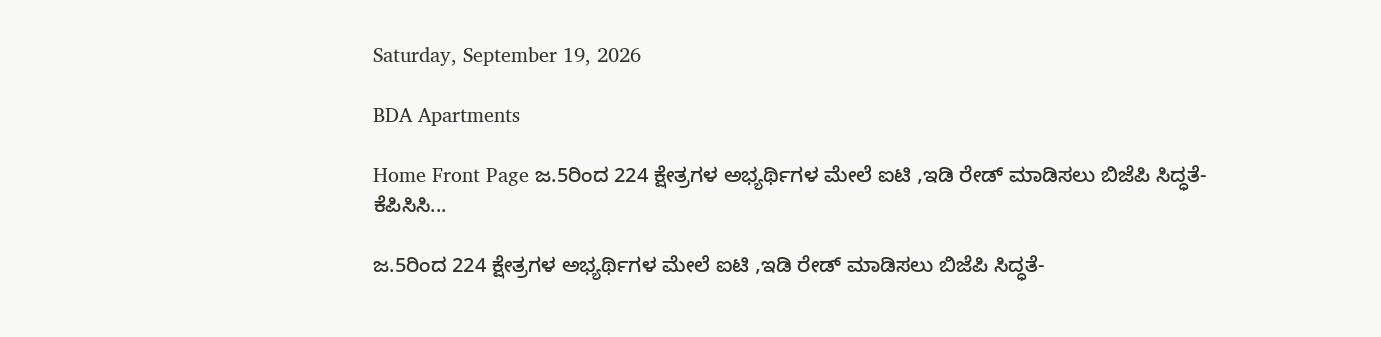Saturday, September 19, 2026

BDA Apartments

Home Front Page ಜ.5ರಿಂದ 224 ಕ್ಷೇತ್ರಗಳ ಅಭ್ಯರ್ಥಿಗಳ ಮೇಲೆ ಐಟಿ ,ಇಡಿ ರೇಡ್ ಮಾಡಿಸಲು ಬಿಜೆಪಿ ಸಿದ್ಧತೆ- ಕೆಪಿಸಿಸಿ...

ಜ.5ರಿಂದ 224 ಕ್ಷೇತ್ರಗಳ ಅಭ್ಯರ್ಥಿಗಳ ಮೇಲೆ ಐಟಿ ,ಇಡಿ ರೇಡ್ ಮಾಡಿಸಲು ಬಿಜೆಪಿ ಸಿದ್ಧತೆ-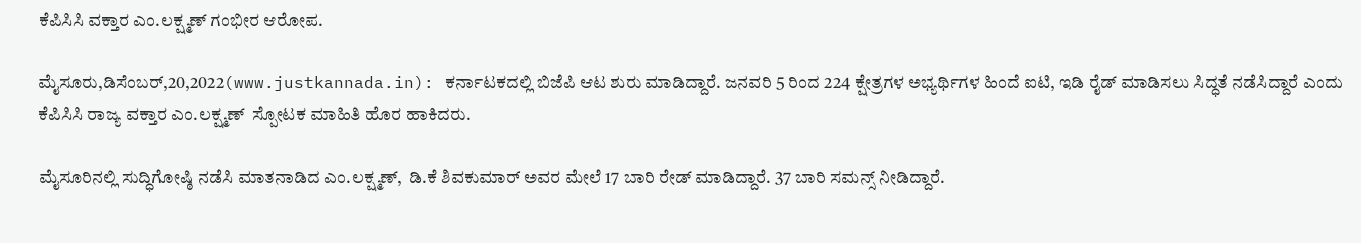ಕೆಪಿಸಿಸಿ ವಕ್ತಾರ ಎಂ.ಲಕ್ಷ್ಮಣ್ ಗಂಭೀರ ಆರೋಪ.

ಮೈಸೂರು,ಡಿಸೆಂಬರ್,20,2022(www.justkannada.in): ಕರ್ನಾಟಕದಲ್ಲಿ ಬಿಜೆಪಿ ಆಟ ಶುರು ಮಾಡಿದ್ದಾರೆ. ಜನವರಿ 5 ರಿಂದ 224 ಕ್ಷೇತ್ರಗಳ ಅಭ್ಯರ್ಥಿಗಳ ಹಿಂದೆ ಐಟಿ, ಇಡಿ ರೈಡ್ ಮಾಡಿಸಲು ಸಿದ್ಧತೆ ನಡೆಸಿದ್ದಾರೆ ಎಂದು ಕೆಪಿಸಿಸಿ ರಾಜ್ಯ ವಕ್ತಾರ ಎಂ.ಲಕ್ಷ್ಮಣ್  ಸ್ಪೋಟಕ ಮಾಹಿತಿ ಹೊರ ಹಾಕಿದರು.

ಮೈಸೂರಿನಲ್ಲಿ ಸುದ‍್ಧಿಗೋಷ್ಠಿ ನಡೆಸಿ ಮಾತನಾಡಿದ ಎಂ.ಲಕ್ಷ್ಮಣ್,  ಡಿ.ಕೆ ಶಿವಕುಮಾರ್ ಅವರ ಮೇಲೆ 17 ಬಾರಿ ರೇಡ್ ಮಾಡಿದ್ದಾರೆ. 37 ಬಾರಿ ಸಮನ್ಸ್ ನೀಡಿದ್ದಾರೆ.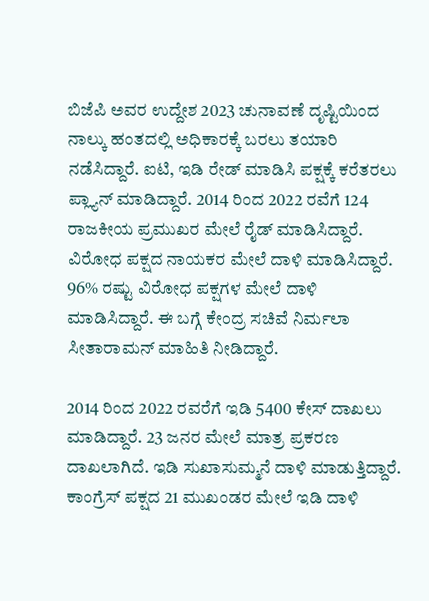ಬಿಜೆಪಿ ಅವರ ಉದ್ದೇಶ 2023 ಚುನಾವಣೆ ದೃಷ್ಟಿಯಿಂದ ನಾಲ್ಕು ಹಂತದಲ್ಲಿ ಅಧಿಕಾರಕ್ಕೆ ಬರಲು ತಯಾರಿ ನಡೆಸಿದ್ದಾರೆ. ಐಟಿ, ಇಡಿ ರೇಡ್ ಮಾಡಿಸಿ ಪಕ್ಷಕ್ಕೆ ಕರೆತರಲು ಪ್ಲ್ಯಾನ್ ಮಾಡಿದ್ದಾರೆ. 2014 ರಿಂದ 2022 ರವೆಗೆ 124 ರಾಜಕೀಯ ಪ್ರಮುಖರ ಮೇಲೆ ರೈಡ್ ಮಾಡಿಸಿದ್ದಾರೆ. ವಿರೋಧ ಪಕ್ಷದ ನಾಯಕರ ಮೇಲೆ ದಾಳಿ ಮಾಡಿಸಿದ್ದಾರೆ. 96% ರಷ್ಟು ವಿರೋಧ ಪಕ್ಷಗಳ‌ ಮೇಲೆ ದಾಳಿ ಮಾಡಿಸಿದ್ದಾರೆ. ಈ ಬಗ್ಗೆ ಕೇಂದ್ರ ಸಚಿವೆ ನಿರ್ಮಲಾ ಸೀತಾರಾಮನ್ ಮಾಹಿತಿ ನೀಡಿದ್ದಾರೆ.

2014 ರಿಂದ 2022 ರವರೆಗೆ ಇಡಿ 5400 ಕೇಸ್ ದಾಖಲು ಮಾಡಿದ್ದಾರೆ. 23 ಜನರ ಮೇಲೆ ಮಾತ್ರ ಪ್ರಕರಣ ದಾಖಲಾಗಿದೆ. ಇಡಿ ಸುಖಾಸುಮ್ಮನೆ ದಾಳಿ ಮಾಡುತ್ತಿದ್ದಾರೆ.  ಕಾಂಗ್ರೆಸ್ ಪಕ್ಷದ 21 ಮುಖಂಡರ ಮೇಲೆ ಇಡಿ ದಾಳಿ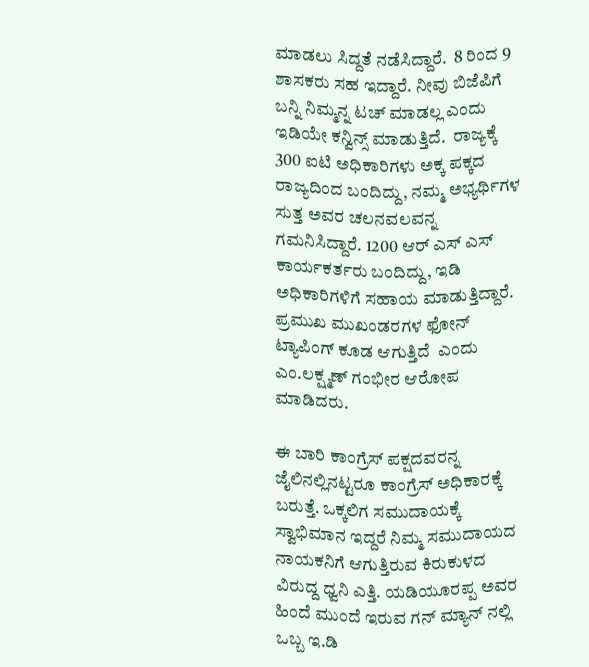ಮಾಡಲು ಸಿದ್ದತೆ ನಡೆಸಿದ್ದಾರೆ.  8 ರಿಂದ 9 ಶಾಸಕರು ಸಹ ಇದ್ದಾರೆ. ನೀವು ಬಿಜೆಪಿಗೆ ಬನ್ನಿ ನಿಮ್ಮನ್ನ ಟಚ್ ಮಾಡಲ್ಲ ಎಂದು ಇಡಿಯೇ ಕನ್ವಿನ್ಸ್ ಮಾಡುತ್ತಿದೆ.  ರಾಜ್ಯಕ್ಕೆ 300 ಐಟಿ ಅಧಿಕಾರಿಗಳು ಅಕ್ಕ ಪಕ್ಕದ ರಾಜ್ಯದಿಂದ ಬಂದಿದ್ದು, ನಮ್ಮ ಅಭ್ಯರ್ಥಿಗಳ ಸುತ್ತ ಅವರ ಚಲನವಲವನ್ನ ಗಮನಿಸಿದ್ದಾರೆ. 1200 ಆರ್ ಎಸ್ ಎಸ್ ಕಾರ್ಯಕರ್ತರು ಬಂದಿದ್ದು, ಇಡಿ ಅಧಿಕಾರಿಗಳಿಗೆ ಸಹಾಯ ಮಾಡುತ್ತಿದ್ದಾರೆ. ಪ್ರಮುಖ ಮುಖಂಡರಗಳ ಫೋನ್ ಟ್ಯಾಪಿಂಗ್ ಕೂಡ ಆಗುತ್ತಿದೆ  ಎಂದು ಎಂ.ಲಕ್ಷ್ಮಣ್ ಗಂಭೀರ ಆರೋಪ ಮಾಡಿದರು.

ಈ‌ ಬಾರಿ ಕಾಂಗ್ರೆಸ್ ಪಕ್ಷದವರನ್ನ ಜೈಲಿನಲ್ಲಿನಟ್ಟರೂ ಕಾಂಗ್ರೆಸ್ ಅಧಿಕಾರಕ್ಕೆ ಬರುತ್ತೆ. ಒಕ್ಕಲಿಗ ಸಮುದಾಯಕ್ಕೆ ಸ್ವಾಭಿಮಾನ ಇದ್ದರೆ ನಿಮ್ಮ ಸಮುದಾಯದ ನಾಯಕನಿಗೆ ಆಗುತ್ತಿರುವ ಕಿರುಕುಳದ ವಿರುದ್ದ ಧ್ವನಿ ಎತ್ತಿ. ಯಡಿಯೂರಪ್ಪ ಅವರ ಹಿಂದೆ ಮುಂದೆ ಇರುವ ಗನ್ ಮ್ಯಾನ್ ನಲ್ಲಿ ಒಬ್ಬ ಇ.ಡಿ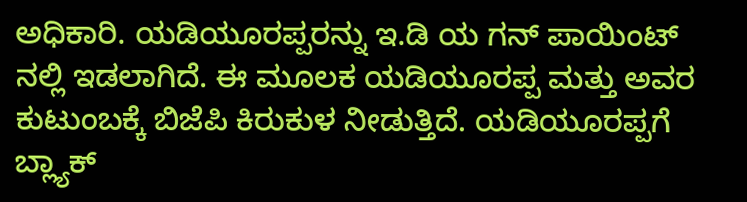ಅಧಿಕಾರಿ. ಯಡಿಯೂರಪ್ಪರನ್ನು ಇ.ಡಿ ಯ ಗನ್ ಪಾಯಿಂಟ್ ನಲ್ಲಿ ಇಡಲಾಗಿದೆ. ಈ ಮೂಲಕ ಯಡಿಯೂರಪ್ಪ ಮತ್ತು ಅವರ ಕುಟುಂಬಕ್ಕೆ ಬಿಜೆಪಿ ಕಿರುಕುಳ ನೀಡುತ್ತಿದೆ. ಯಡಿಯೂರಪ್ಪಗೆ ಬ್ಲ್ಯಾಕ್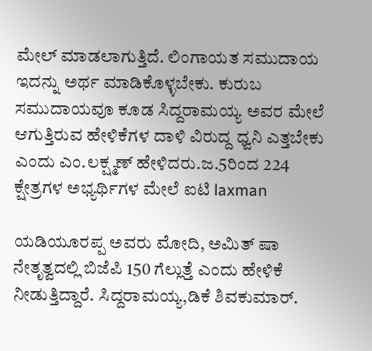ಮೇಲ್ ಮಾಡಲಾಗುತ್ತಿದೆ. ಲಿಂಗಾಯತ ಸಮುದಾಯ ಇದನ್ನು ಅರ್ಥ ಮಾಡಿಕೊಳ್ಳಬೇಕು. ಕುರುಬ ಸಮುದಾಯವೂ ಕೂಡ ಸಿದ್ದರಾಮಯ್ಯ ಅವರ ಮೇಲೆ ಆಗುತ್ತಿರುವ ಹೇಳಿಕೆಗಳ ದಾಳಿ ವಿರುದ್ದ ಧ್ವನಿ ಎತ್ತಬೇಕು ಎಂದು ಎಂ.ಲಕ್ಷ್ಮಣ್ ಹೇಳಿದರು.ಜ.5ರಿಂದ 224 ಕ್ಷೇತ್ರಗಳ ಅಭ್ಯರ್ಥಿಗಳ ಮೇಲೆ ಐಟಿ laxman

ಯಡಿಯೂರಪ್ಪ ಅವರು ಮೋದಿ, ಅಮಿತ್ ಷಾ ನೇತೃತ್ವದಲ್ಲಿ ಬಿಜೆಪಿ 150 ಗೆಲ್ಲುತ್ತೆ ಎಂದು ಹೇಳಿಕೆ ನೀಡುತ್ತಿದ್ದಾರೆ. ಸಿದ್ದರಾಮಯ್ಯ,ಡಿಕೆ ಶಿವಕುಮಾರ್.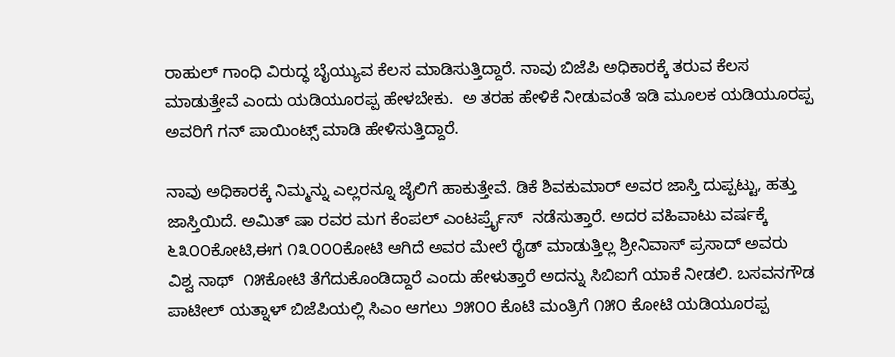ರಾಹುಲ್ ಗಾಂಧಿ ವಿರುದ್ಧ ಬೈಯ್ಯುವ ಕೆಲಸ ಮಾಡಿಸುತ್ತಿದ್ದಾರೆ. ನಾವು ಬಿಜೆಪಿ ಅಧಿಕಾರಕ್ಕೆ ತರುವ ಕೆಲಸ ಮಾಡುತ್ತೇವೆ ಎಂದು ಯಡಿಯೂರಪ್ಪ ಹೇಳಬೇಕು.  ಅ ತರಹ ಹೇಳಿಕೆ ನೀಡುವಂತೆ ಇಡಿ ಮೂಲಕ ಯಡಿಯೂರಪ್ಪ ಅವರಿಗೆ ಗನ್ ಪಾಯಿಂಟ್ಸ್ ಮಾಡಿ ಹೇಳಿಸುತ್ತಿದ್ದಾರೆ.

ನಾವು ಅಧಿಕಾರಕ್ಕೆ ನಿಮ್ಮನ್ನು ಎಲ್ಲರನ್ನೂ ಜೈಲಿಗೆ ಹಾಕುತ್ತೇವೆ. ಡಿಕೆ ಶಿವಕುಮಾರ್ ಅವರ ಜಾಸ್ತಿ ದುಪ್ಪಟ್ಟು, ಹತ್ತು ಜಾಸ್ತಿಯಿದೆ. ಅಮಿತ್ ಷಾ ರವರ ಮಗ ಕೆಂಪಲ್ ಎಂಟರ್ಪ್ರೈಸ್  ನಡೆಸುತ್ತಾರೆ. ಅದರ ವಹಿವಾಟು ವರ್ಷಕ್ಕೆ ೬೩೦೦ಕೋಟಿ,ಈಗ ೧೩೦೦೦ಕೋಟಿ ಆಗಿದೆ ಅವರ ಮೇಲೆ ರೈಡ್ ಮಾಡುತ್ತಿಲ್ಲ ಶ್ರೀನಿವಾಸ್ ಪ್ರಸಾದ್ ಅವರು ವಿಶ್ವ ನಾಥ್  ೧೫ಕೋಟಿ ತೆಗೆದುಕೊಂಡಿದ್ದಾರೆ ಎಂದು ಹೇಳುತ್ತಾರೆ ಅದನ್ನು ಸಿಬಿಐಗೆ ಯಾಕೆ ನೀಡಲಿ. ಬಸವನಗೌಡ ಪಾಟೀಲ್ ಯತ್ನಾಳ್ ಬಿಜೆಪಿಯಲ್ಲಿ ಸಿಎಂ ಆಗಲು ೨೫೦೦ ಕೊಟಿ ಮಂತ್ರಿಗೆ ೧೫೦ ಕೋಟಿ ಯಡಿಯೂರಪ್ಪ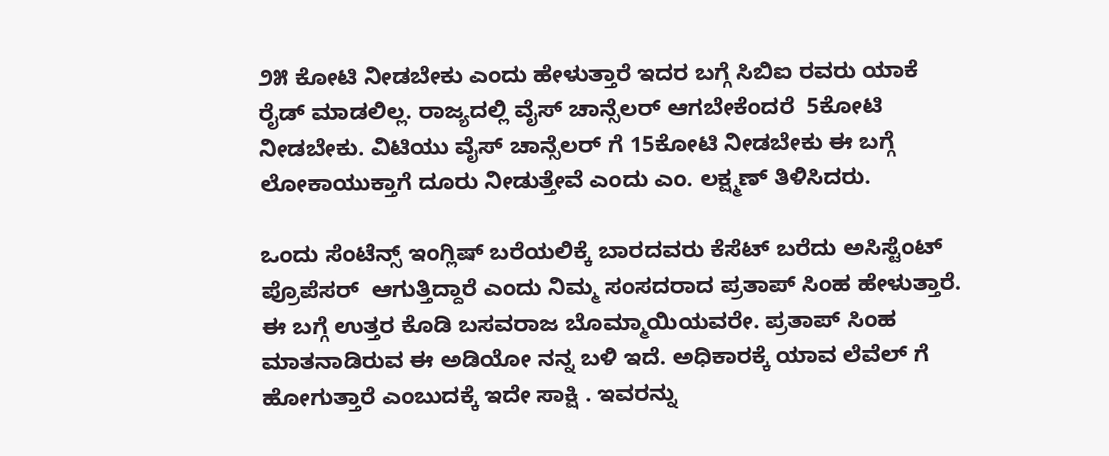೨೫ ಕೋಟಿ ನೀಡಬೇಕು ಎಂದು ಹೇಳುತ್ತಾರೆ ಇದರ ಬಗ್ಗೆ ಸಿಬಿಐ ರವರು ಯಾಕೆ ರೈಡ್ ಮಾಡಲಿಲ್ಲ. ರಾಜ್ಯದಲ್ಲಿ ವೈಸ್ ಚಾನ್ಸೆಲರ್ ಆಗಬೇಕೆಂದರೆ  5ಕೋಟಿ ನೀಡಬೇಕು. ವಿಟಿಯು ವೈಸ್ ಚಾನ್ಸೆಲರ್ ಗೆ 15ಕೋಟಿ ನೀಡಬೇಕು ಈ ಬಗ್ಗೆ ಲೋಕಾಯುಕ್ತಾಗೆ ದೂರು ನೀಡುತ್ತೇವೆ ಎಂದು ಎಂ. ಲಕ್ಷ್ಮಣ್ ತಿಳಿಸಿದರು.

ಒಂದು ಸೆಂಟೆನ್ಸ್ ಇಂಗ್ಲಿಷ್ ಬರೆಯಲಿಕ್ಕೆ ಬಾರದವರು ಕೆಸೆಟ್ ಬರೆದು ಅಸಿಸ್ಟೆಂಟ್ ಪ್ರೊಪೆಸರ್  ಆಗುತ್ತಿದ್ದಾರೆ ಎಂದು ನಿಮ್ಮ ಸಂಸದರಾದ ಪ್ರತಾಪ್ ಸಿಂಹ ಹೇಳುತ್ತಾರೆ.  ಈ ಬಗ್ಗೆ ಉತ್ತರ ಕೊಡಿ ಬಸವರಾಜ ಬೊಮ್ಮಾಯಿಯವರೇ. ಪ್ರತಾಪ್ ಸಿಂಹ ಮಾತನಾಡಿರುವ ಈ ಅಡಿಯೋ ನನ್ನ ಬಳಿ ಇದೆ. ಅಧಿಕಾರಕ್ಕೆ ಯಾವ ಲೆವೆಲ್ ಗೆ ಹೋಗುತ್ತಾರೆ ಎಂಬುದಕ್ಕೆ ಇದೇ ಸಾಕ್ಷಿ . ಇವರನ್ನು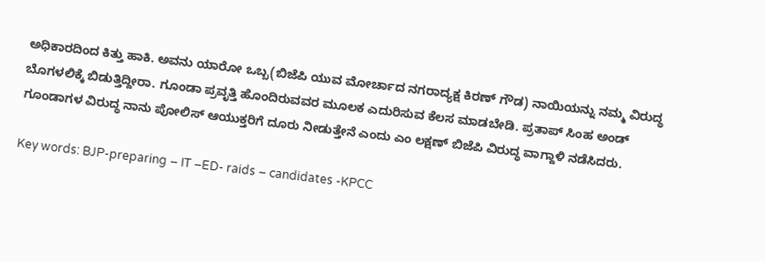ಅಧಿಕಾರದಿಂದ ಕಿತ್ತು ಹಾಕಿ. ಅವನು ಯಾರೋ ಒಬ್ಬ(ಬಿಜೆಪಿ ಯುವ ಮೋರ್ಚಾದ ನಗರಾದ್ಯಕ್ಷ ಕಿರಣ್ ಗೌಡ) ನಾಯಿಯನ್ನು ನಮ್ಮ ವಿರುದ್ಧ ಬೊಗಳಲಿಕ್ಕೆ ಬಿಡುತ್ತಿದ್ದೀರಾ. ಗೂಂಡಾ ಪ್ರವೃತ್ತಿ ಹೊಂದಿರುವವರ ಮೂಲಕ ಎದುರಿಸುವ ಕೆಲಸ ಮಾಡಬೇಡಿ. ಪ್ರತಾಪ್ ಸಿಂಹ ಅಂಡ್ ಗೂಂಡಾಗಳ ವಿರುದ್ಧ ನಾನು ಪೋಲಿಸ್ ಆಯುಕ್ತರಿಗೆ ದೂರು ನೀಡುತ್ತೇನೆ ಎಂದು ಎಂ ಲಕ್ಷಣ್ ಬಿಜೆಪಿ ವಿರುದ್ಧ ವಾಗ್ದಾಳಿ ನಡೆಸಿದರು.

Key words: BJP-preparing – IT –ED- raids – candidates -KPCC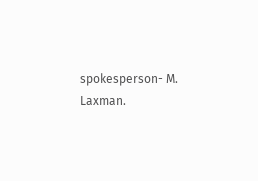spokesperson- M. Laxman.